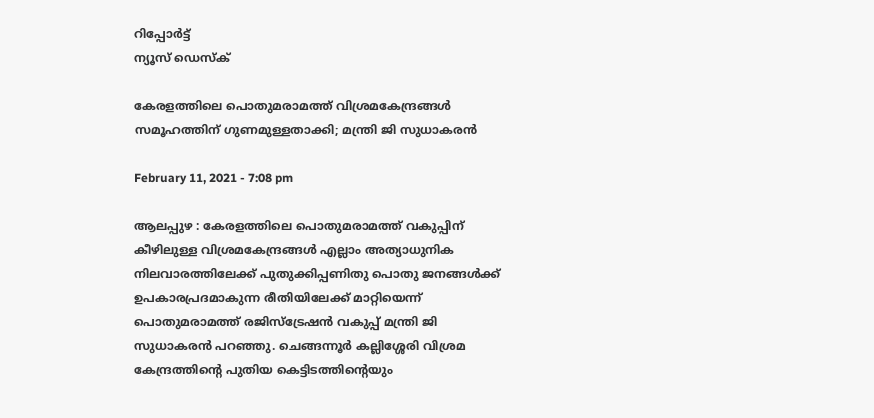റിപ്പോര്‍ട്ട്
ന്യൂസ് ഡെസ്ക്

കേരളത്തിലെ പൊതുമരാമത്ത് വിശ്രമകേന്ദ്രങ്ങള്‍ സമൂഹത്തിന് ഗുണമുള്ളതാക്കി; മന്ത്രി ജി സുധാകരന്‍

February 11, 2021 - 7:08 pm

ആലപ്പുഴ : കേരളത്തിലെ പൊതുമരാമത്ത് വകുപ്പിന് കീഴിലുള്ള വിശ്രമകേന്ദ്രങ്ങള്‍ എല്ലാം അത്യാധുനിക നിലവാരത്തിലേക്ക് പുതുക്കിപ്പണിതു പൊതു ജനങ്ങള്‍ക്ക് ഉപകാരപ്രദമാകുന്ന രീതിയിലേക്ക് മാറ്റിയെന്ന് പൊതുമരാമത്ത് രജിസ്ട്രേഷന്‍ വകുപ്പ് മന്ത്രി ജി സുധാകരന്‍ പറഞ്ഞു. ചെങ്ങന്നൂര്‍ കല്ലിശ്ശേരി വിശ്രമ കേന്ദ്രത്തിന്റെ പുതിയ കെട്ടിടത്തിന്റെയും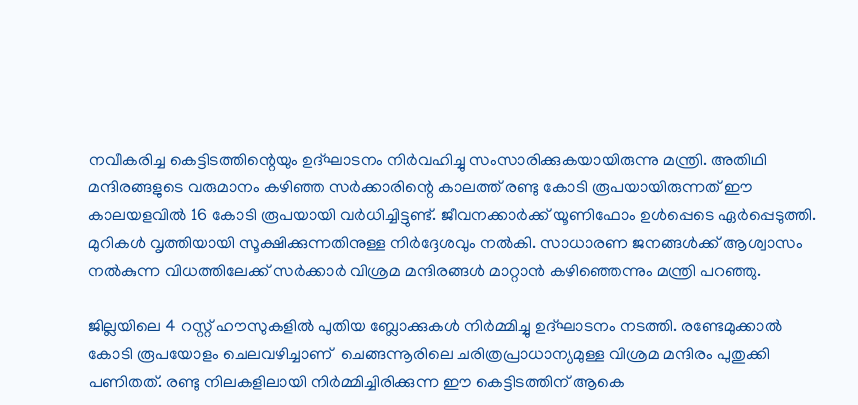നവീകരിച്ച കെട്ടിടത്തിന്റെയും ഉദ്ഘാടനം നിര്‍വഹിച്ചു സംസാരിക്കുകയായിരുന്നു മന്ത്രി. അതിഥി മന്ദിരങ്ങളുടെ വരുമാനം കഴിഞ്ഞ സര്‍ക്കാരിന്റെ കാലത്ത് രണ്ടു കോടി രൂപയായിരുന്നത് ഈ കാലയളവില്‍ 16 കോടി രൂപയായി വര്‍ധിച്ചിട്ടുണ്ട്. ജീവനക്കാര്‍ക്ക് യൂണിഫോം ഉള്‍പ്പെടെ ഏര്‍പ്പെടുത്തി. മുറികള്‍ വൃത്തിയായി സൂക്ഷിക്കുന്നതിനുള്ള നിര്‍ദ്ദേശവും നല്‍കി. സാധാരണ ജനങ്ങള്‍ക്ക് ആശ്വാസം നല്‍കുന്ന വിധത്തിലേക്ക് സര്‍ക്കാര്‍ വിശ്രമ മന്ദിരങ്ങള്‍ മാറ്റാന്‍ കഴിഞ്ഞെന്നും മന്ത്രി പറഞ്ഞു.

ജില്ലയിലെ 4 റസ്റ്റ് ഹൗസുകളില്‍ പുതിയ ബ്ലോക്കുകള്‍ നിര്‍മ്മിച്ചു ഉദ്ഘാടനം നടത്തി. രണ്ടേമുക്കാല്‍ കോടി രൂപയോളം ചെലവഴിച്ചാണ്  ചെങ്ങന്നൂരിലെ ചരിത്രപ്രാധാന്യമുള്ള വിശ്രമ മന്ദിരം പുതുക്കി പണിതത്. രണ്ടു നിലകളിലായി നിര്‍മ്മിച്ചിരിക്കുന്ന ഈ കെട്ടിടത്തിന് ആകെ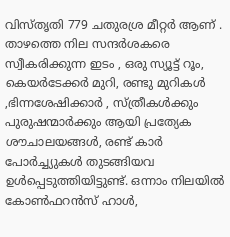വിസ്തൃതി 779 ചതുരശ്ര മീറ്റര്‍ ആണ് . താഴത്തെ നില സന്ദര്‍ശകരെ സ്വീകരിക്കുന്ന ഇടം , ഒരു സ്യൂട്ട് റൂം, കെയര്‍ടേക്കര്‍ മുറി, രണ്ടു മുറികള്‍ ,ഭിന്നശേഷിക്കാര്‍ , സ്ത്രീകള്‍ക്കും പുരുഷന്മാര്‍ക്കും ആയി പ്രത്യേക ശൗചാലയങ്ങള്‍, രണ്ട് കാര്‍ പോര്‍ച്ച്യുകള്‍ തുടങ്ങിയവ ഉള്‍പ്പെടുത്തിയിട്ടുണ്ട്. ഒന്നാം നിലയില്‍ കോണ്‍ഫറന്‍സ് ഹാള്‍,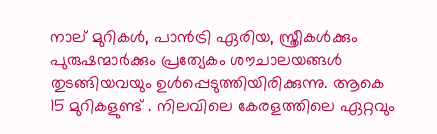നാല് മുറികള്‍, പാന്‍ട്രി ഏരിയ, സ്ത്രീകള്‍ക്കും പുരുഷന്മാര്‍ക്കും പ്രത്യേകം ശൗചാലയങ്ങള്‍ തുടങ്ങിയവയും ഉള്‍പ്പെടുത്തിയിരിക്കുന്നു. ആകെ 15 മുറികളുണ്ട് . നിലവിലെ കേരളത്തിലെ ഏറ്റവും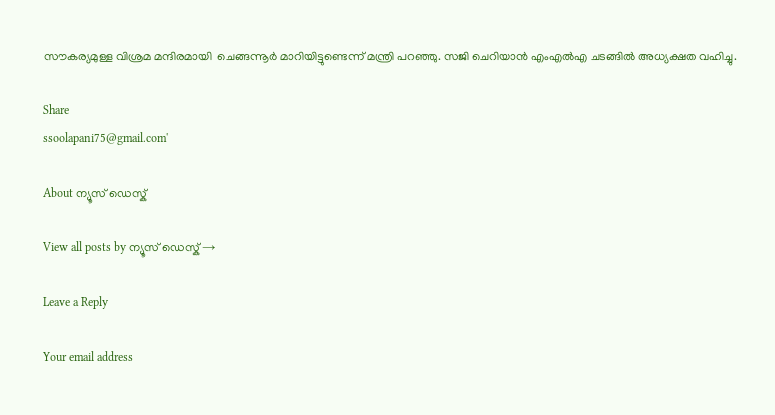സൗകര്യമുള്ള വിശ്രമ മന്ദിരമായി  ചെങ്ങന്നൂര്‍ മാറിയിട്ടുണ്ടെന്ന് മന്ത്രി പറഞ്ഞു. സജി ചെറിയാന്‍ എംഎല്‍എ ചടങ്ങില്‍ അധ്യക്ഷത വഹിച്ചു.

Share
ssoolapani75@gmail.com'

About ന്യൂസ് ഡെസ്ക്

View all posts by ന്യൂസ് ഡെസ്ക് →

Leave a Reply

Your email address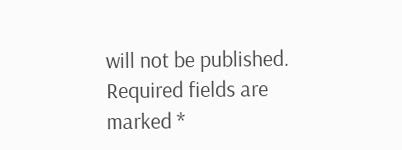will not be published. Required fields are marked *